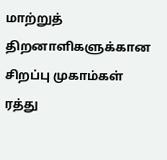மாற்றுத் திறனாளிகளுக்கான சிறப்பு முகாம்கள் ரத்து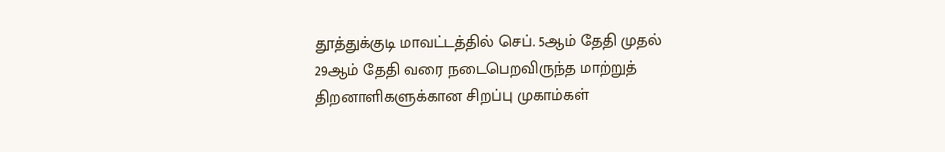தூத்துக்குடி மாவட்டத்தில் செப். 5ஆம் தேதி முதல் 29ஆம் தேதி வரை நடைபெறவிருந்த மாற்றுத் திறனாளிகளுக்கான சிறப்பு முகாம்கள்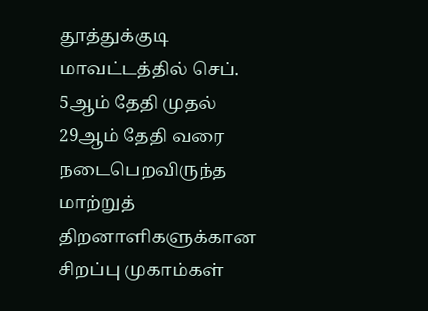தூத்துக்குடி மாவட்டத்தில் செப். 5ஆம் தேதி முதல் 29ஆம் தேதி வரை நடைபெறவிருந்த மாற்றுத் திறனாளிகளுக்கான சிறப்பு முகாம்கள்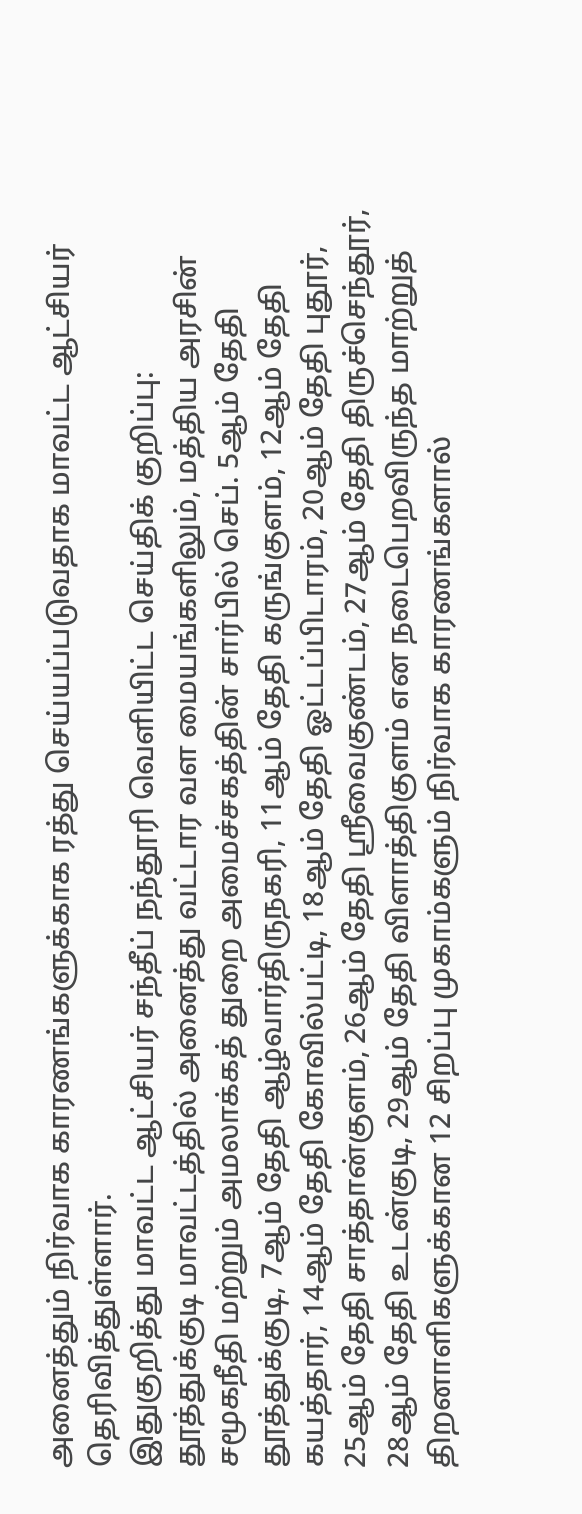அனைத்தும் நிர்வாக காரணங்களுக்காக ரத்து செய்யப்படுவதாக மாவட்ட ஆட்சியர் தெரிவித்துள்ளார்.
இதுகுறித்து மாவட்ட ஆட்சியர் சந்தீப் நந்தூரி வெளியிட்ட செய்திக் குறிப்பு:
தூத்துக்குடி மாவட்டத்தில் அனைத்து வட்டார வள மையங்களிலும், மத்திய அரசின் சமூகநீதி மற்றும் அமலாக்கத் துறை அமைச்சகத்தின் சார்பில் செப். 5ஆம் தேதி தூத்துக்குடி, 7ஆம் தேதி ஆழ்வார்திருநகரி, 11ஆம் தேதி கருங்குளம், 12ஆம் தேதி கயத்தார், 14ஆம் தேதி கோவில்பட்டி, 18ஆம் தேதி ஓட்டப்பிடாரம், 20ஆம் தேதி புதூர், 25ஆம் தேதி சாத்தான்குளம், 26ஆம் தேதி ஸ்ரீவைகுண்டம், 27ஆம் தேதி திருச்செந்தூர், 28ஆம் தேதி உடன்குடி, 29ஆம் தேதி விளாத்திகுளம் என நடைபெறவிருந்த மாற்றுத் திறனாளிகளுக்கான 12 சிறப்பு முகாம்களும் நிர்வாக காரணங்களால்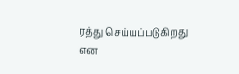ரத்து செய்யப்படுகிறது என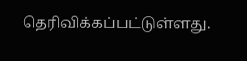தெரிவிக்கப்பட்டுள்ளது.